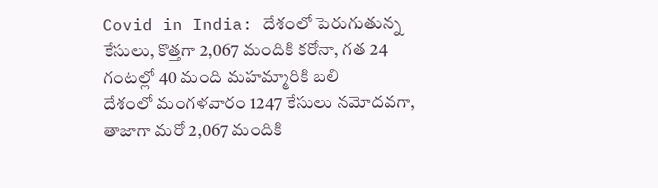Covid in India: దేశంలో పెరుగుతున్న కేసులు, కొత్తగా 2,067 మందికి కరోనా, గత 24 గంటల్లో 40 మంది మహమ్మారికి బలి
దేశంలో మంగళవారం 1247 కేసులు నమోదవగా, తాజాగా మరో 2,067 మందికి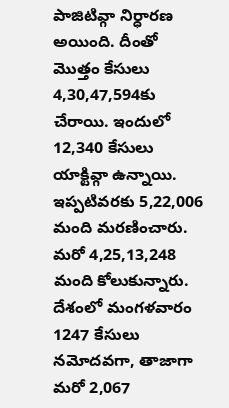పాజిటివ్గా నిర్ధారణ అయింది. దీంతో మొత్తం కేసులు 4,30,47,594కు చేరాయి. ఇందులో 12,340 కేసులు యాక్టివ్గా ఉన్నాయి. ఇప్పటివరకు 5,22,006 మంది మరణించారు. మరో 4,25,13,248 మంది కోలుకున్నారు.
దేశంలో మంగళవారం 1247 కేసులు నమోదవగా, తాజాగా మరో 2,067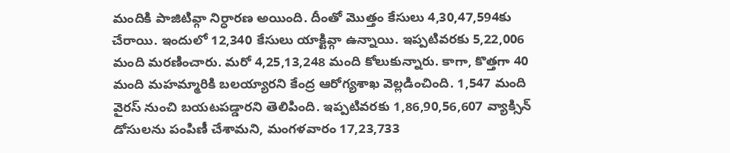మందికి పాజిటివ్గా నిర్ధారణ అయింది. దీంతో మొత్తం కేసులు 4,30,47,594కు చేరాయి. ఇందులో 12,340 కేసులు యాక్టివ్గా ఉన్నాయి. ఇప్పటివరకు 5,22,006 మంది మరణించారు. మరో 4,25,13,248 మంది కోలుకున్నారు. కాగా, కొత్తగా 40 మంది మహమ్మారికి బలయ్యారని కేంద్ర ఆరోగ్యశాఖ వెల్లడించింది. 1,547 మంది వైరస్ నుంచి బయటపడ్డారని తెలిపింది. ఇప్పటివరకు 1,86,90,56,607 వ్యాక్సిన్ డోసులను పంపిణీ చేశామని, మంగళవారం 17,23,733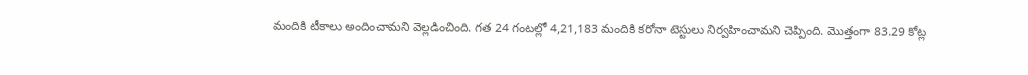మందికి టీకాలు అందించామని వెల్లడించింది. గత 24 గంటల్లో 4,21,183 మందికి కరోనా టెస్టులు నిర్వహించామని చెప్పింది. మొత్తంగా 83.29 కోట్ల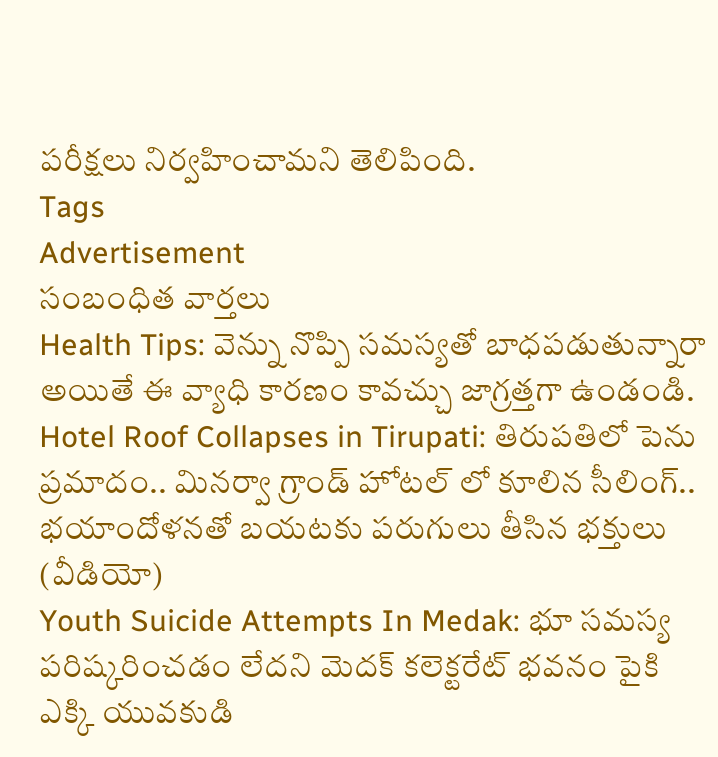పరీక్షలు నిర్వహించామని తెలిపింది.
Tags
Advertisement
సంబంధిత వార్తలు
Health Tips: వెన్ను నొప్పి సమస్యతో బాధపడుతున్నారా అయితే ఈ వ్యాధి కారణం కావచ్చు జాగ్రత్తగా ఉండండి.
Hotel Roof Collapses in Tirupati: తిరుపతిలో పెను ప్రమాదం.. మినర్వా గ్రాండ్ హోటల్ లో కూలిన సీలింగ్.. భయాందోళనతో బయటకు పరుగులు తీసిన భక్తులు (వీడియో)
Youth Suicide Attempts In Medak: భూ సమస్య పరిష్కరించడం లేదని మెదక్ కలెక్టరేట్ భవనం పైకి ఎక్కి యువకుడి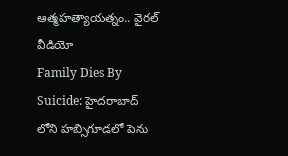ఆత్మహత్యాయత్నం.. వైరల్ వీడియో
Family Dies By Suicide: హైదరాబాద్ లోని హబ్సిగూడలో పెను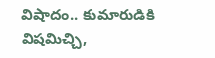విషాదం.. కుమారుడికి విషమిచ్చి,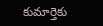కుమార్తెకు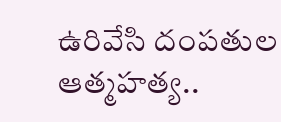ఉరివేసి దంపతుల ఆత్మహత్య..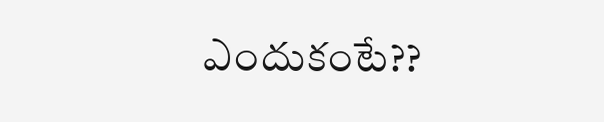ఎందుకంటే??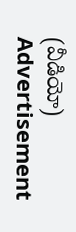(వీడియో)
Advertisement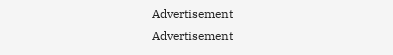Advertisement
Advertisement